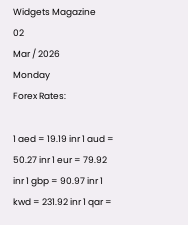Widgets Magazine
02
Mar / 2026
Monday
Forex Rates:

1 aed = 19.19 inr 1 aud = 50.27 inr 1 eur = 79.92 inr 1 gbp = 90.97 inr 1 kwd = 231.92 inr 1 qar =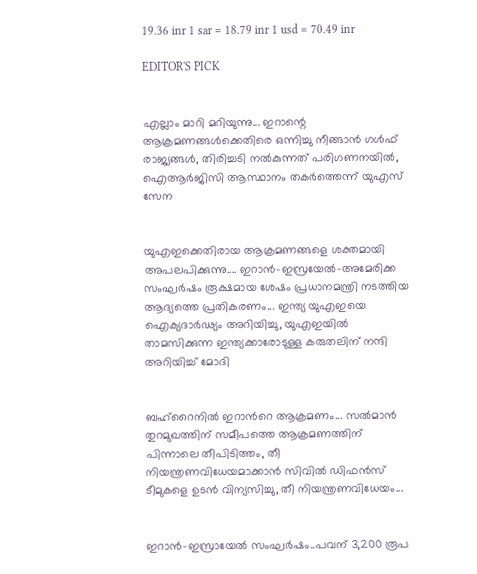19.36 inr 1 sar = 18.79 inr 1 usd = 70.49 inr

EDITOR'S PICK


എല്ലാം മാറി മറിയുന്നു... ഇറാന്റെ ആക്രമണങ്ങൾക്കെതിരെ ഒന്നിച്ചു നീങ്ങാൻ ഗൾഫ് രാജ്യങ്ങൾ, തിരിച്ചടി നൽകുന്നത് പരിഗണനയിൽ, ഐആർജിസി ആസ്ഥാനം തകർത്തെന്ന് യുഎസ് സേന


യുഎഇക്കെതിരായ ആക്രമണങ്ങളെ ശക്തമായി അപലപിക്കുന്നു.... ഇറാൻ-ഇസ്രയേൽ-അമേരിക്ക സംഘർഷം രൂക്ഷമായ ശേഷം പ്രധാനമന്ത്രി നടത്തിയ ആദ്യത്തെ പ്രതികരണം... ഇന്ത്യ യുഎഇയെ ഐക്യദാർഢ്യം അറിയിച്ചു, യുഎഇയിൽ താമസിക്കുന്ന ഇന്ത്യക്കാരോടുള്ള കരുതലിന് നന്ദി അറിയിച്ച് മോദി


ബഹ്റൈനിൽ ഇറാന്‍റെ ആക്രമണം... സൽമാൻ തുറമുഖത്തിന് സമീപത്തെ ആക്രമണത്തിന് പിന്നാലെ തീപിടിത്തം, തീ നിയന്ത്രണവിധേയമാക്കാൻ സിവിൽ ഡിഫൻസ് ടീമുകളെ ഉടൻ വിന്യസിച്ചു, തീ നിയന്ത്രണവിധേയം...


ഇറാന്‍-ഇസ്രായേല്‍ സംഘര്‍ഷം..പവന് 3,200 രൂപ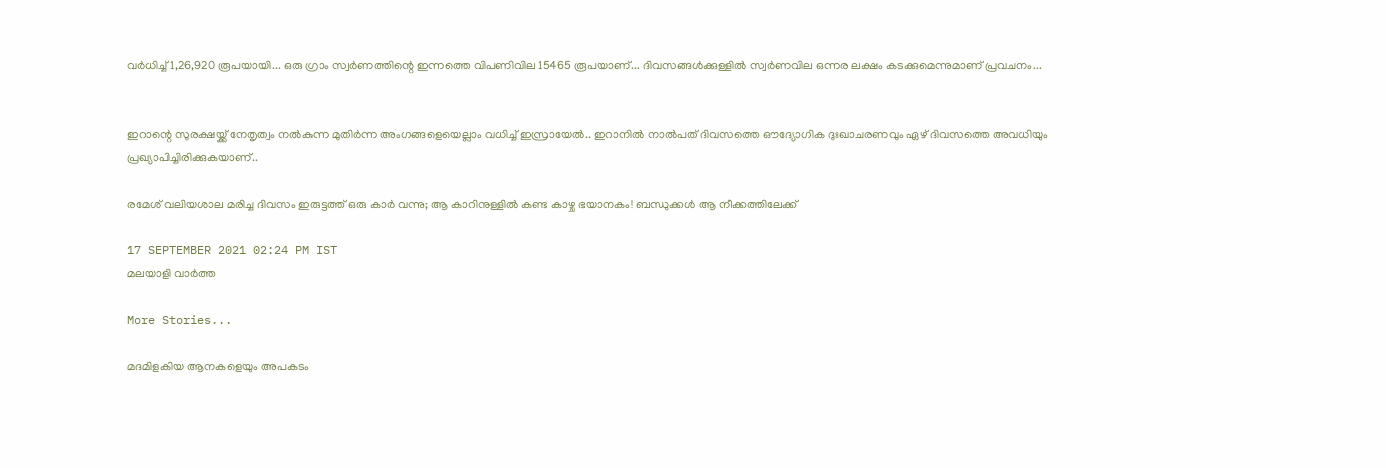വ‍ർധിച്ച് 1,26,920 രൂപയായി... ഒരു ഗ്രാം സ്വ‍‍ർണത്തിന്റെ ഇന്നത്തെ വിപണിവില 15465 രൂപയാണ്... ദിവസങ്ങൾക്കുള്ളിൽ സ്വർണവില ഒന്നര ലക്ഷം കടക്കുമെന്നുമാണ് പ്രവചനം...


ഇറാന്റെ സുരക്ഷയ്ക്ക് നേതൃത്വം നൽകുന്ന മുതിർന്ന അംഗങ്ങളെയെല്ലാം വധിച്ച് ഇസ്രായേൽ.. ഇറാനിൽ നാൽപത് ദിവസത്തെ ഔദ്യോഗിക ദുഃഖാചരണവും ഏഴ് ദിവസത്തെ അവധിയും പ്രഖ്യാപിച്ചിരിക്കുകയാണ്..

രമേശ് വലിയശാല മരിച്ച ദിവസം ഇരുട്ടത്ത് ഒരു കാർ വന്നു; ആ കാറിനുള്ളിൽ കണ്ട കാഴ്ച ഭയാനകം! ബന്ധുക്കൾ ആ നീക്കത്തിലേക്ക്

17 SEPTEMBER 2021 02:24 PM IST
മലയാളി വാര്‍ത്ത

More Stories...

മദമിളകിയ ആനകളെയും അപകടം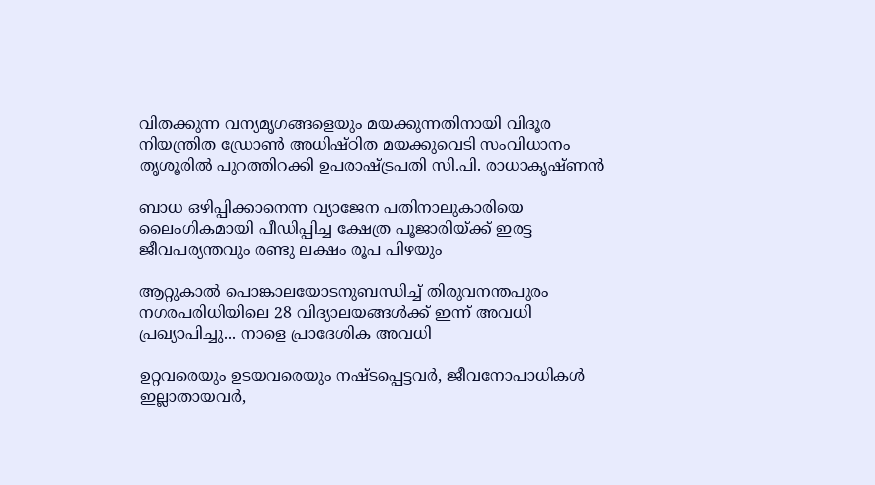വിതക്കുന്ന വന്യമൃഗങ്ങളെയും മയക്കുന്നതിനായി വിദൂര നിയന്ത്രിത ഡ്രോൺ അധിഷ്ഠിത മയക്കുവെടി സംവിധാനം തൃശൂരിൽ പുറത്തിറക്കി ഉപരാഷ്ട്രപതി സി.പി. രാധാകൃഷ്ണൻ

ബാധ ഒഴിപ്പിക്കാനെന്ന വ്യാജേന പതിനാലുകാരിയെ ലൈംഗികമായി പീഡിപ്പിച്ച ക്ഷേത്ര പൂജാരിയ്ക്ക് ഇരട്ട ജീവപര്യന്തവും രണ്ടു ലക്ഷം രൂപ പിഴയും

ആറ്റുകാൽ പൊങ്കാലയോടനുബന്ധിച്ച് തിരുവനന്തപുരം നഗരപരിധിയിലെ 28 വിദ്യാലയങ്ങൾക്ക് ഇന്ന് അവധി പ്രഖ്യാപിച്ചു... നാളെ പ്രാദേശിക അവധി

ഉറ്റവരെയും ഉടയവരെയും നഷ്ടപ്പെട്ടവർ, ജീവനോപാധികൾ ഇല്ലാതായവർ,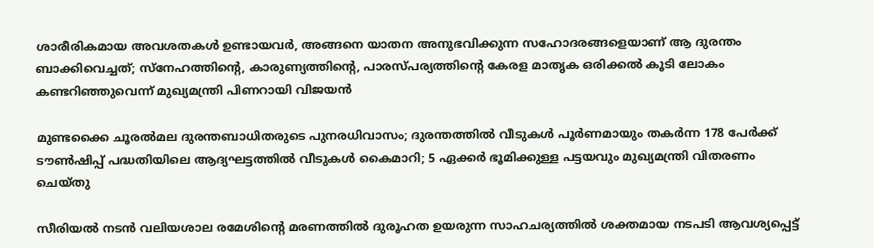ശാരീരികമായ അവശതകൾ ഉണ്ടായവർ, അങ്ങനെ യാതന അനുഭവിക്കുന്ന സഹോദരങ്ങളെയാണ് ആ ദുരന്തം ബാക്കിവെച്ചത്; സ്നേഹത്തിന്റെ, കാരുണ്യത്തിന്റെ, പാരസ്പര്യത്തിന്റെ കേരള മാതൃക ഒരിക്കൽ കൂടി ലോകം കണ്ടറിഞ്ഞുവെന്ന് മുഖ്യമന്ത്രി പിണറായി വിജയൻ

മുണ്ടക്കൈ ചൂരൽമല ദുരന്തബാധിതരുടെ പുനരധിവാസം; ദുരന്തത്തിൽ വീടുകൾ പൂർണമായും തകർന്ന 178 പേർക്ക് ടൗൺഷിപ്പ് പദ്ധതിയിലെ ആദ്യഘട്ടത്തിൽ വീടുകൾ കൈമാറി; 5 ഏക്കർ ഭൂമിക്കുള്ള പട്ടയവും മുഖ്യമന്ത്രി വിതരണം ചെയ്തു

സീരിയൽ നടൻ വലിയശാല രമേശിന്റെ മരണത്തിൽ ദുരൂഹത ഉയരുന്ന സാഹചര്യത്തിൽ ശക്തമായ നടപടി ആവശ്യപ്പെട്ട്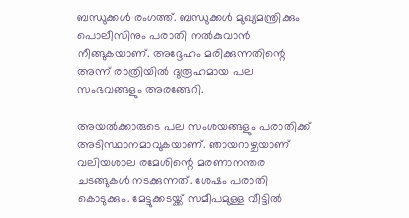ബന്ധുക്കൾ രംഗത്ത്. ബന്ധുക്കൾ മുഖ്യമന്ത്രിക്കും പൊലീസിനും പരാതി നൽകുവാൻ നീങ്ങുകയാണ്. അദ്ദേഹം മരിക്കുന്നതിന്റെ അന്ന് രാത്രിയിൽ ദുരൂഹമായ പല സംഭവങ്ങളും അരങ്ങേറി.

അയൽക്കാരുടെ പല സംശയങ്ങളും പരാതിക്ക് അടിസ്ഥാനമാവുകയാണ്. ഞായറാഴ്ചയാണ് വലിയശാല രമേശിന്റെ മരണാനന്തര ചടങ്ങുകൾ നടക്കുന്നത്. ശേഷം പരാതി കൊടുക്കും. മേട്ടുക്കടയ്ക്ക് സമീപമുള്ള വീട്ടിൽ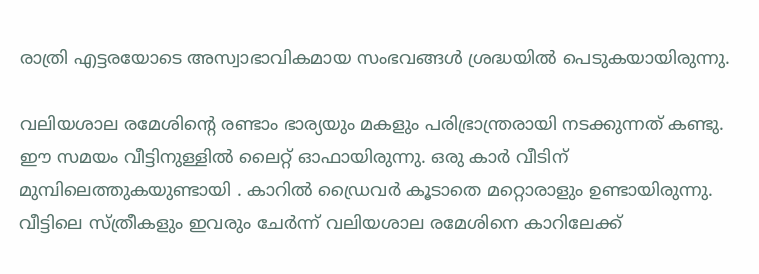രാത്രി എട്ടരയോടെ അസ്വാഭാവികമായ സംഭവങ്ങൾ ശ്രദ്ധയിൽ പെടുകയായിരുന്നു.

വലിയശാല രമേശിന്റെ രണ്ടാം ഭാര്യയും മകളും പരിഭ്രാന്ത്രരായി നടക്കുന്നത് കണ്ടു. ഈ സമയം വീട്ടിനുള്ളിൽ ലൈറ്റ് ഓഫായിരുന്നു. ഒരു കാർ വീടിന് മുമ്പിലെത്തുകയുണ്ടായി . കാറിൽ ഡ്രൈവർ കൂടാതെ മറ്റൊരാളും ഉണ്ടായിരുന്നു. വീട്ടിലെ സ്ത്രീകളും ഇവരും ചേർന്ന് വലിയശാല രമേശിനെ കാറിലേക്ക്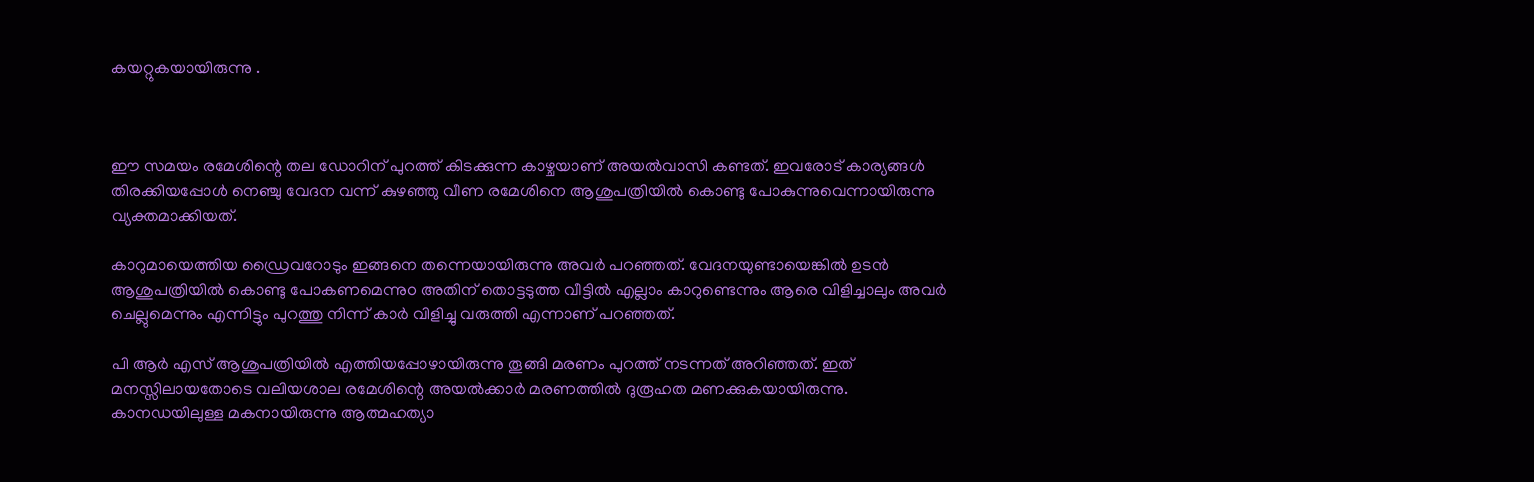കയറ്റുകയായിരുന്നു .



ഈ സമയം രമേശിന്റെ തല ഡോറിന് പുറത്ത് കിടക്കുന്ന കാഴ്ചയാണ് അയൽവാസി കണ്ടത്. ഇവരോട് കാര്യങ്ങൾ തിരക്കിയപ്പോൾ നെഞ്ചു വേദന വന്ന് കുഴഞ്ഞു വീണ രമേശിനെ ആശുപത്രിയിൽ കൊണ്ടു പോകുന്നുവെന്നായിരുന്നു വ്യക്തമാക്കിയത്.

കാറുമായെത്തിയ ഡ്രൈവറോടും ഇങ്ങനെ തന്നെയായിരുന്നു അവർ പറഞ്ഞത്. വേദനയുണ്ടായെങ്കിൽ ഉടൻ ആശുപത്രിയിൽ കൊണ്ടു പോകണമെന്നുo അതിന് തൊട്ടടുത്ത വീട്ടിൽ എല്ലാം കാറുണ്ടെന്നും ആരെ വിളിച്ചാലും അവർ ചെല്ലുമെന്നും എന്നിട്ടും പുറത്തു നിന്ന് കാർ വിളിച്ചു വരുത്തി എന്നാണ് പറഞ്ഞത്.

പി ആർ എസ് ആശുപത്രിയിൽ എത്തിയപ്പോഴായിരുന്നു തൂങ്ങി മരണം പുറത്ത് നടന്നത് അറിഞ്ഞത്. ഇത് മനസ്സിലായതോടെ വലിയശാല രമേശിന്റെ അയൽക്കാർ മരണത്തിൽ ദുരൂഹത മണക്കുകയായിരുന്നു. കാനഡയിലുള്ള മകനായിരുന്നു ആത്മഹത്യാ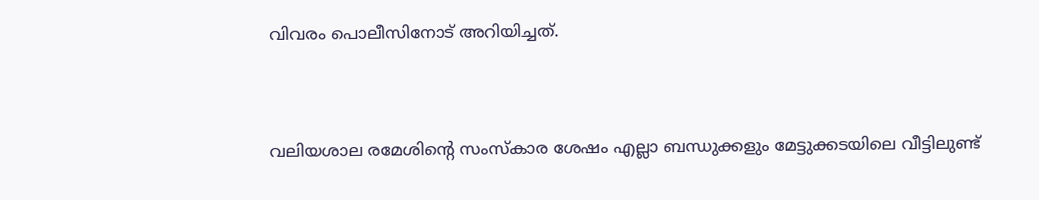വിവരം പൊലീസിനോട്‌ അറിയിച്ചത്.


വലിയശാല രമേശിന്റെ സംസ്‌കാര ശേഷം എല്ലാ ബന്ധുക്കളും മേട്ടുക്കടയിലെ വീട്ടിലുണ്ട്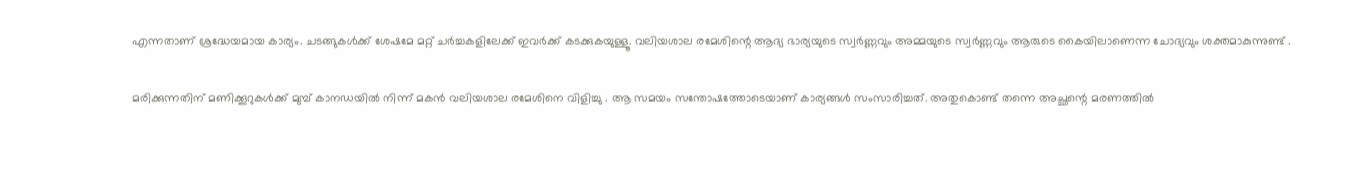എന്നതാണ് ശ്രദ്ധേയമായ കാര്യം. ചടങ്ങുകൾക്ക് ശേഷമേ മറ്റ് ചർച്ചകളിലേക്ക് ഇവർക്ക് കടക്കുകയുള്ളൂ. വലിയശാല രമേശിന്റെ ആദ്യ ഭാര്യയുടെ സ്വർണ്ണവും അമ്മയുടെ സ്വർണ്ണവും ആരുടെ കൈയിലാണെന്ന ചോദ്യവും ശക്തമാകുന്നുണ്ട് .

മരിക്കുന്നതിന് മണിക്കൂറുകൾക്ക് മുമ്പ് കാനഡയിൽ നിന്ന് മകൻ വലിയശാല രമേശിനെ വിളിച്ചു . ആ സമയം സന്തോഷത്തോടെയാണ് കാര്യങ്ങൾ സംസാരിച്ചത്. അതുകൊണ്ട് തന്നെ അച്ഛന്റെ മരണത്തിൽ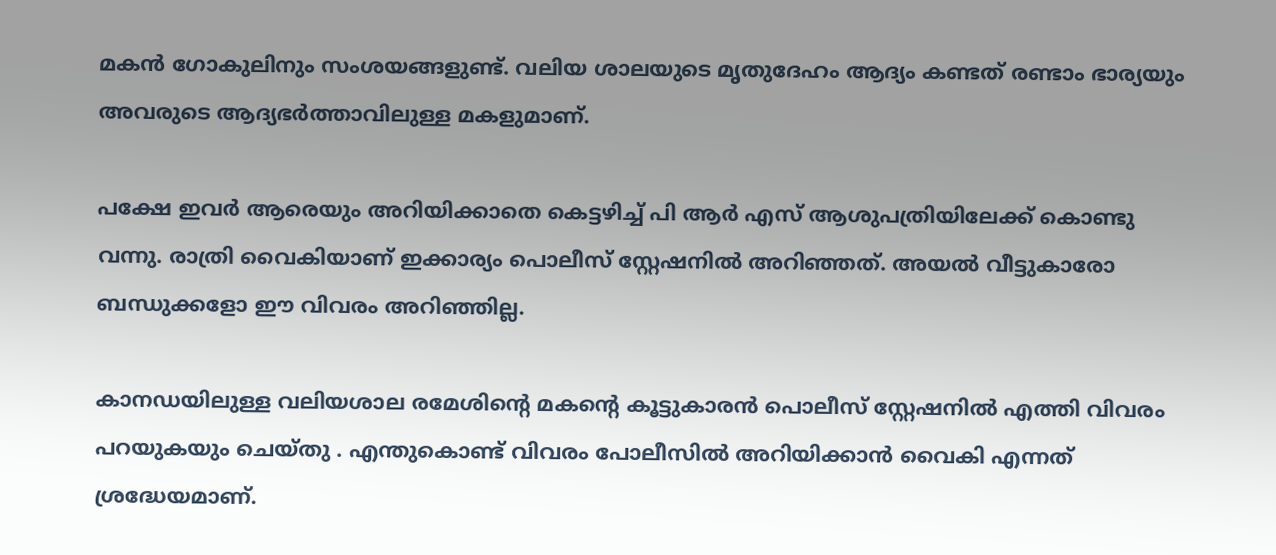മകൻ ഗോകുലിനും സംശയങ്ങളുണ്ട്. വലിയ ശാലയുടെ മൃതുദേഹം ആദ്യം കണ്ടത് രണ്ടാം ഭാര്യയും അവരുടെ ആദ്യഭർത്താവിലുള്ള മകളുമാണ്.

പക്ഷേ ഇവർ ആരെയും അറിയിക്കാതെ കെട്ടഴിച്ച് പി ആർ എസ് ആശുപത്രിയിലേക്ക് കൊണ്ടു വന്നു. രാത്രി വൈകിയാണ് ഇക്കാര്യം പൊലീസ് സ്റ്റേഷനിൽ അറിഞ്ഞത്. അയൽ വീട്ടുകാരോ ബന്ധുക്കളോ ഈ വിവരം അറിഞ്ഞില്ല.

കാനഡയിലുള്ള വലിയശാല രമേശിന്റെ മകന്റെ കൂട്ടുകാരൻ പൊലീസ് സ്റ്റേഷനിൽ എത്തി വിവരം പറയുകയും ചെയ്തു . എന്തുകൊണ്ട് വിവരം പോലീസിൽ അറിയിക്കാൻ വൈകി എന്നത് ശ്രദ്ധേയമാണ്.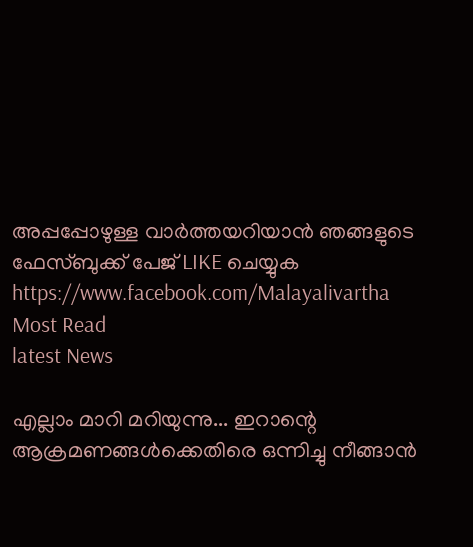അപ്പപ്പോഴുള്ള വാര്‍ത്തയറിയാന്‍ ഞങ്ങളുടെ ഫേസ്‌ബുക്ക്‌ പേജ് LIKE ചെയ്യുക
https://www.facebook.com/Malayalivartha
Most Read
latest News

എല്ലാം മാറി മറിയുന്നു... ഇറാന്റെ ആക്രമണങ്ങൾക്കെതിരെ ഒന്നിച്ചു നീങ്ങാൻ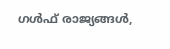ഗൾഫ് രാജ്യങ്ങൾ,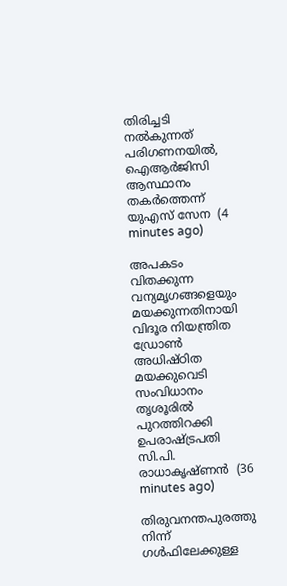തിരിച്ചടി നൽകുന്നത് പരിഗണനയിൽ, ഐആർജിസി ആസ്ഥാനം തകർത്തെന്ന് യുഎസ് സേന  (4 minutes ago)

അപകടം വിതക്കുന്ന വന്യമൃഗങ്ങളെയും മയക്കുന്നതിനായി വിദൂര നിയന്ത്രിത ഡ്രോൺ അധിഷ്ഠിത മയക്കുവെടി സംവിധാനം തൃശൂരിൽ പുറത്തിറക്കി ഉപരാഷ്ട്രപതി സി.പി. രാധാകൃഷ്ണൻ  (36 minutes ago)

തിരുവനന്തപുരത്തു നിന്ന് ഗൾഫിലേക്കുള്ള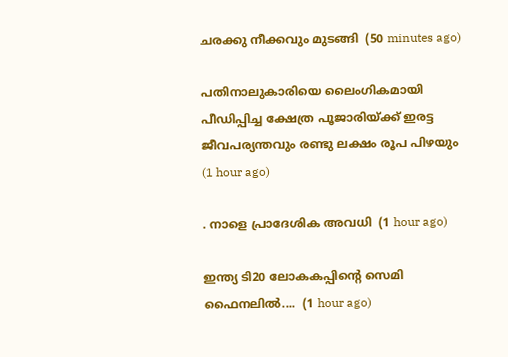ചരക്കു നീക്കവും മുടങ്ങി  (50 minutes ago)

പതിനാലുകാരിയെ ലൈംഗികമായി പീഡിപ്പിച്ച ക്ഷേത്ര പൂജാരിയ്ക്ക് ഇരട്ട ജീവപര്യന്തവും രണ്ടു ലക്ഷം രൂപ പിഴയും  (1 hour ago)

. നാളെ പ്രാദേശിക അവധി  (1 hour ago)

ഇന്ത്യ ടി20 ലോകകപ്പിന്റെ സെമി ഫൈനലില്‍....  (1 hour ago)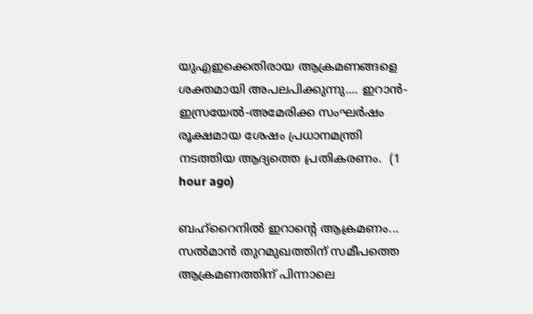യുഎഇക്കെതിരായ ആക്രമണങ്ങളെ ശക്തമായി അപലപിക്കുന്നു.... ഇറാൻ-ഇസ്രയേൽ-അമേരിക്ക സംഘർഷം രൂക്ഷമായ ശേഷം പ്രധാനമന്ത്രി നടത്തിയ ആദ്യത്തെ പ്രതികരണം.  (1 hour ago)

ബഹ്റൈനിൽ ഇറാന്‍റെ ആക്രമണം... സൽമാൻ തുറമുഖത്തിന് സമീപത്തെ ആക്രമണത്തിന് പിന്നാലെ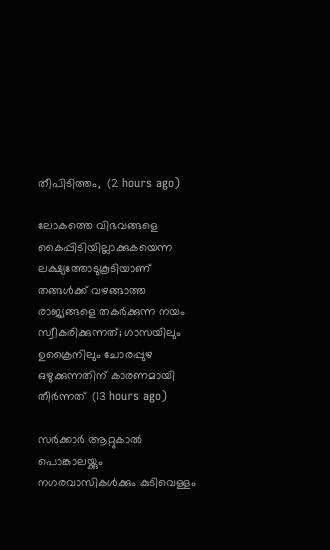തീപിടിത്തം,  (2 hours ago)

ലോകത്തെ വിഭവങ്ങളെ കൈപ്പിടിയില്ലാക്കുകയെന്ന ലക്ഷ്യത്തോടുകൂടിയാണ്‌ തങ്ങള്‍ക്ക്‌ വഴങ്ങാത്ത രാജ്യങ്ങളെ തകര്‍ക്കുന്ന നയം സ്വീകരിക്കുന്നത്‌; ഗാസയിലും ഉക്രൈനിലും ചോരപ്പുഴ ഒഴുക്കുന്നതിന്‌ കാരണമായി തീര്‍ന്നത്‌  (13 hours ago)

സർക്കാർ ആറ്റുകാൽ പൊങ്കാലയ്ക്കും നഗരവാസികൾക്കും കുടിവെള്ളം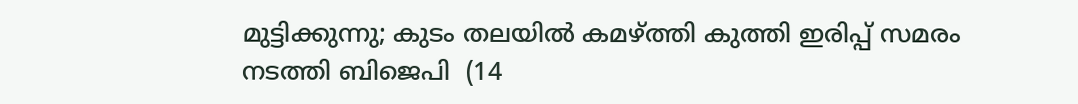മുട്ടിക്കുന്നു; കുടം തലയിൽ കമഴ്ത്തി കുത്തി ഇരിപ്പ് സമരം നടത്തി ബിജെപി  (14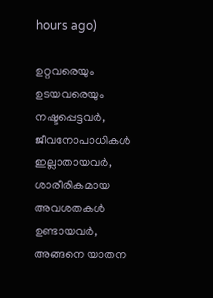hours ago)

ഉറ്റവരെയും ഉടയവരെയും നഷ്ടപ്പെട്ടവർ, ജീവനോപാധികൾ ഇല്ലാതായവർ, ശാരീരികമായ അവശതകൾ ഉണ്ടായവർ, അങ്ങനെ യാതന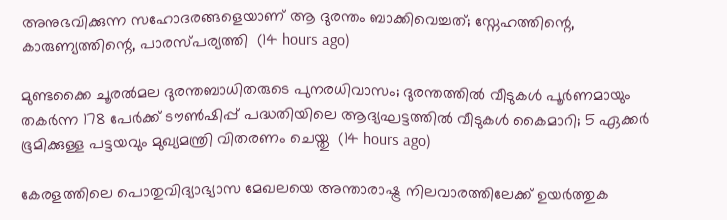അനുഭവിക്കുന്ന സഹോദരങ്ങളെയാണ് ആ ദുരന്തം ബാക്കിവെച്ചത്; സ്നേഹത്തിന്റെ, കാരുണ്യത്തിന്റെ, പാരസ്പര്യത്തി  (14 hours ago)

മുണ്ടക്കൈ ചൂരൽമല ദുരന്തബാധിതരുടെ പുനരധിവാസം; ദുരന്തത്തിൽ വീടുകൾ പൂർണമായും തകർന്ന 178 പേർക്ക് ടൗൺഷിപ്പ് പദ്ധതിയിലെ ആദ്യഘട്ടത്തിൽ വീടുകൾ കൈമാറി; 5 ഏക്കർ ഭൂമിക്കുള്ള പട്ടയവും മുഖ്യമന്ത്രി വിതരണം ചെയ്തു  (14 hours ago)

കേരളത്തിലെ പൊതുവിദ്യാഭ്യാസ മേഖലയെ അന്താരാഷ്ട്ര നിലവാരത്തിലേക്ക് ഉയർത്തുക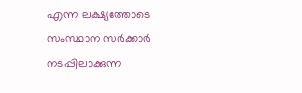എന്ന ലക്ഷ്യത്തോടെ സംസ്ഥാന സർക്കാർ നടപ്പിലാക്കുന്ന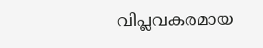വിപ്ലവകരമായ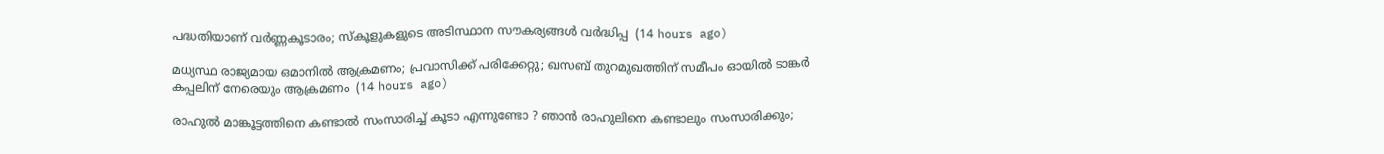പദ്ധതിയാണ് വർണ്ണകൂടാരം; സ്കൂളുകളുടെ അടിസ്ഥാന സൗകര്യങ്ങൾ വർദ്ധിപ്പ  (14 hours ago)

മധ്യസ്ഥ രാജ്യമായ ഒമാനിൽ ആക്രമണം; പ്രവാസിക്ക് പരിക്കേറ്റു; ഖസബ് തുറമുഖത്തിന് സമീപം ഓയിൽ ടാങ്കർ കപ്പലിന് നേരെയും ആക്രമണം  (14 hours ago)

രാഹുല്‍ മാങ്കൂട്ടത്തിനെ കണ്ടാൽ സംസാരിച്ച് കൂടാ എന്നുണ്ടോ ? ഞാൻ രാഹുലിനെ കണ്ടാലും സംസാരിക്കും;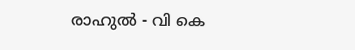രാഹുല്‍ - വി കെ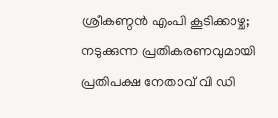ശ്രീകണ്ഠന്‍ എംപി കൂടിക്കാഴ്ച; നടുക്കുന്ന പ്രതികരണവുമായി പ്രതിപക്ഷ നേതാവ് വി ഡി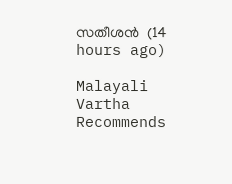സതീശൻ  (14 hours ago)

Malayali Vartha Recommends